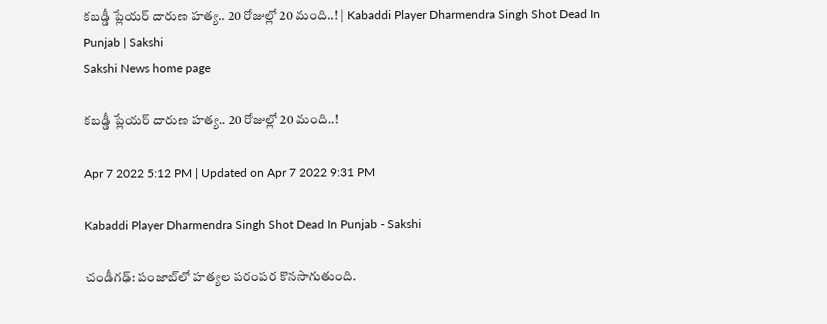కబడ్డీ ప్లేయర్‌ దారుణ హత్య.. 20 రోజుల్లో 20 మంది..! | Kabaddi Player Dharmendra Singh Shot Dead In Punjab | Sakshi
Sakshi News home page

కబడ్డీ ప్లేయర్‌ దారుణ హత్య.. 20 రోజుల్లో 20 మంది..!

Apr 7 2022 5:12 PM | Updated on Apr 7 2022 9:31 PM

Kabaddi Player Dharmendra Singh Shot Dead In Punjab - Sakshi

చండీగఢ్‌: పంజాబ్‌లో హత్యల పరంపర కొనసాగుతుంది.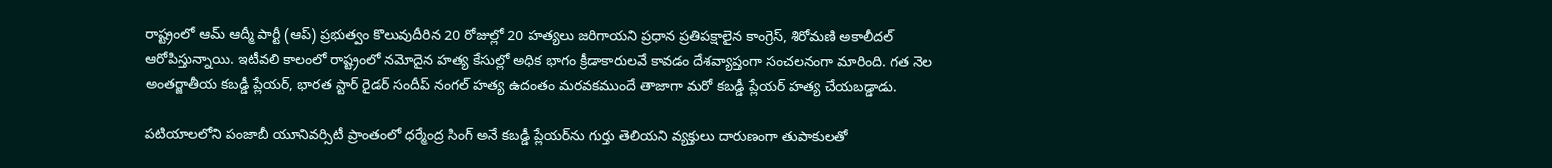రాష్ట్రంలో ఆమ్‌ ఆద్మీ పార్టీ (ఆప్‌) ప్రభుత్వం కొలువుదీరిన 20 రోజుల్లో 20 హత్యలు జరిగాయని ప్రధాన ప్రతిపక్షాలైన కాంగ్రెస్‌, శిరోమణి అకాలీదల్‌ ఆరోపిస్తున్నాయి. ఇటీవలి కాలంలో రాష్ట్రంలో నమోదైన హత్య కేసుల్లో అధిక భాగం క్రీడాకారులవే కావడం దేశవ్యాప్తంగా సంచలనంగా మారింది. గత నెల అంతర్జాతీయ కబడ్డీ ప్లేయర్‌, భారత స్టార్‌ రైడర్‌ సందీప్ నంగల్‌ హత్య ఉదంతం మరవకముందే తాజాగా మరో కబడ్డీ ప్లేయర్‌ హత్య చేయబడ్డాడు.

పటియాలలోని పంజాబీ యూనివర్సిటీ ప్రాంతంలో ధర్మేంద్ర సింగ్‌ అనే కబడ్డీ ప్లేయర్‌ను గుర్తు తెలియని వ్యక్తులు దారుణంగా తుపాకులతో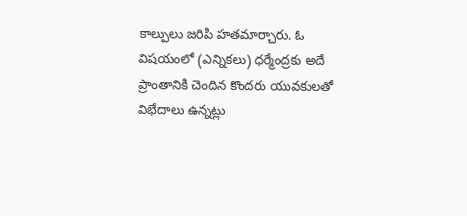కాల్పులు జరిపి హతమార్చారు. ఓ విషయంలో (ఎన్నికలు) ధర్మేంద్రకు అదే ప్రాంతానికి చెందిన కొందరు యువకులతో విభేదాలు ఉన్నట్లు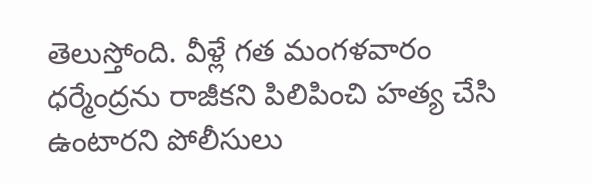తెలుస్తోంది. వీళ్లే గత మంగళవారం ధర్మేంద్రను రాజీకని పిలిపించి హత్య చేసి ఉంటారని పోలీసులు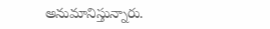అనుమానిస్తున్నారు.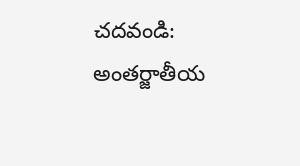చదవండి: అంతర్జాతీయ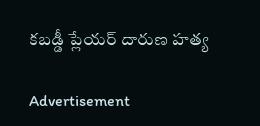కబడ్డీ ప్లేయర్‌ దారుణ హత్య

Advertisement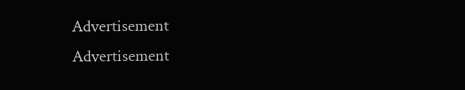Advertisement
Advertisement